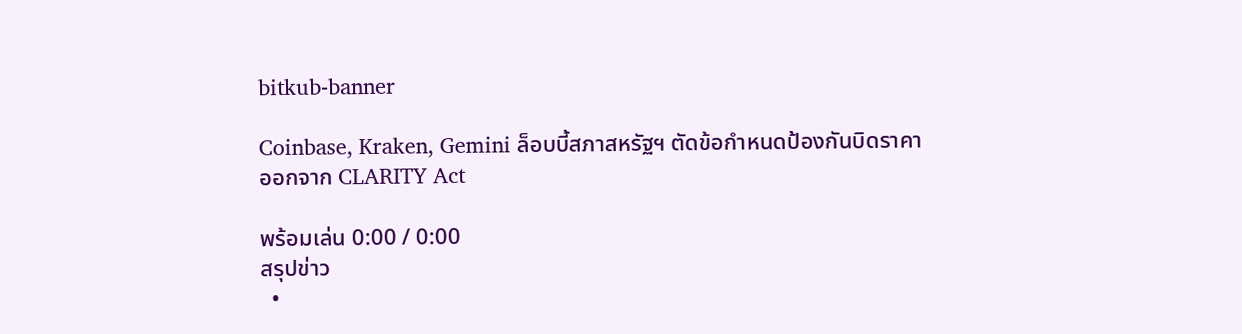bitkub-banner

Coinbase, Kraken, Gemini ล็อบบี้สภาสหรัฐฯ ตัดข้อกำหนดป้องกันบิดราคาออกจาก CLARITY Act

พร้อมเล่น 0:00 / 0:00
สรุปข่าว
  •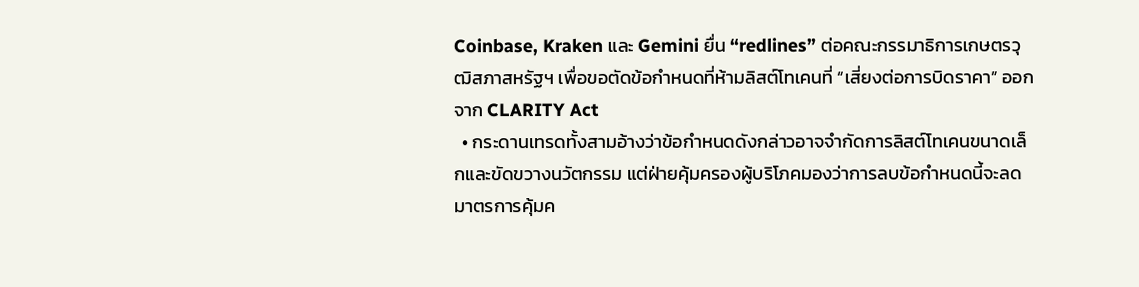Coinbase, Kraken และ Gemini ยื่น “redlines” ต่อคณะกรรมาธิการเกษตรวุฒิสภาสหรัฐฯ เพื่อขอตัดข้อกำหนดที่ห้ามลิสต์โทเคนที่ “เสี่ยงต่อการบิดราคา” ออกจาก CLARITY Act
  • กระดานเทรดทั้งสามอ้างว่าข้อกำหนดดังกล่าวอาจจำกัดการลิสต์โทเคนขนาดเล็กและขัดขวางนวัตกรรม แต่ฝ่ายคุ้มครองผู้บริโภคมองว่าการลบข้อกำหนดนี้จะลดมาตรการคุ้มค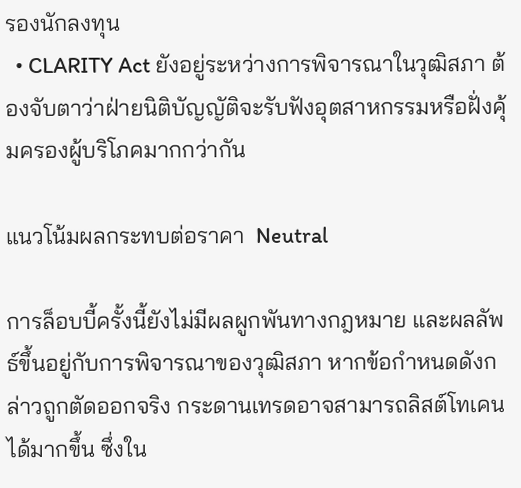รองนักลงทุน
  • CLARITY Act ยังอยู่ระหว่างการพิจารณาในวุฒิสภา ต้องจับตาว่าฝ่ายนิติบัญญัติจะรับฟังอุตสาหกรรมหรือฝั่งคุ้มครองผู้บริโภคมากกว่ากัน

แนวโน้มผลกระทบต่อราคา  Neutral

การล็อบบี้ครั้งนี้ยังไม่มีผลผูกพันทางกฎหมาย และผลลัพธ์ขึ้นอยู่กับการพิจารณาของวุฒิสภา หากข้อกำหนดดังกล่าวถูกตัดออกจริง กระดานเทรดอาจสามารถลิสต์โทเคนได้มากขึ้น ซึ่งใน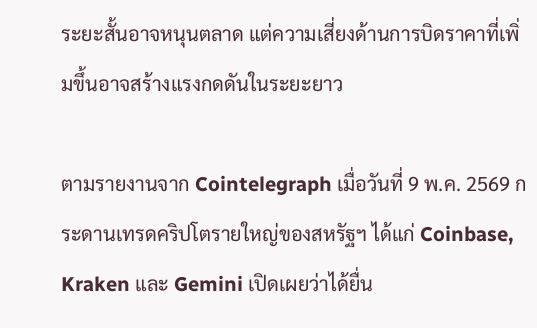ระยะสั้นอาจหนุนตลาด แต่ความเสี่ยงด้านการบิดราคาที่เพิ่มขึ้นอาจสร้างแรงกดดันในระยะยาว

ตามรายงานจาก Cointelegraph เมื่อวันที่ 9 พ.ค. 2569 กระดานเทรดคริปโตรายใหญ่ของสหรัฐฯ ได้แก่ Coinbase, Kraken และ Gemini เปิดเผยว่าได้ยื่น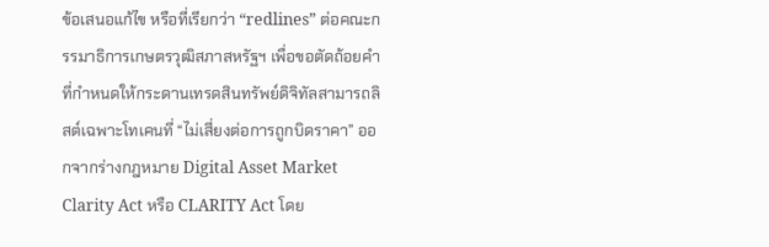ข้อเสนอแก้ไข หรือที่เรียกว่า “redlines” ต่อคณะกรรมาธิการเกษตรวุฒิสภาสหรัฐฯ เพื่อขอตัดถ้อยคำที่กำหนดให้กระดานเทรดสินทรัพย์ดิจิทัลสามารถลิสต์เฉพาะโทเคนที่ “ไม่เสี่ยงต่อการถูกบิดราคา” ออกจากร่างกฎหมาย Digital Asset Market Clarity Act หรือ CLARITY Act โดย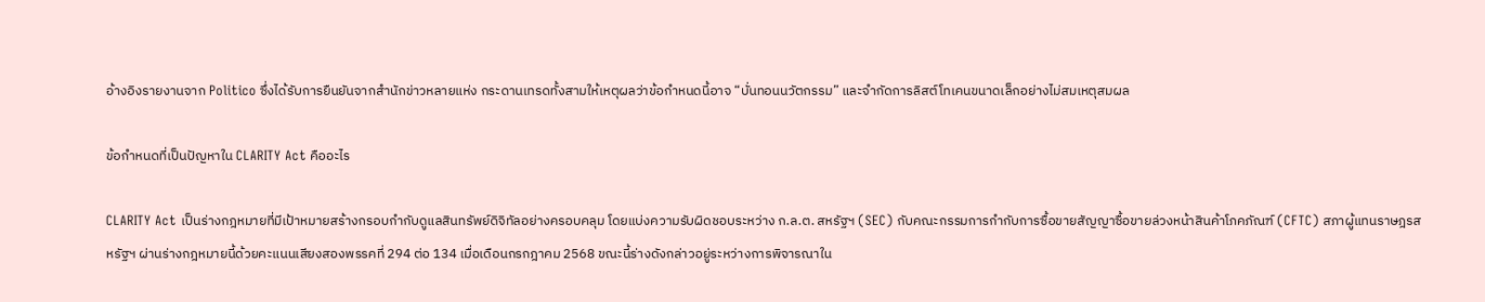อ้างอิงรายงานจาก Politico ซึ่งได้รับการยืนยันจากสำนักข่าวหลายแห่ง กระดานเทรดทั้งสามให้เหตุผลว่าข้อกำหนดนี้อาจ “บั่นทอนนวัตกรรม” และจำกัดการลิสต์โทเคนขนาดเล็กอย่างไม่สมเหตุสมผล

ข้อกำหนดที่เป็นปัญหาใน CLARITY Act คืออะไร

CLARITY Act เป็นร่างกฎหมายที่มีเป้าหมายสร้างกรอบกำกับดูแลสินทรัพย์ดิจิทัลอย่างครอบคลุม โดยแบ่งความรับผิดชอบระหว่าง ก.ล.ต. สหรัฐฯ (SEC) กับคณะกรรมการกำกับการซื้อขายสัญญาซื้อขายล่วงหน้าสินค้าโภคภัณฑ์ (CFTC) สภาผู้แทนราษฎรสหรัฐฯ ผ่านร่างกฎหมายนี้ด้วยคะแนนเสียงสองพรรคที่ 294 ต่อ 134 เมื่อเดือนกรกฎาคม 2568 ขณะนี้ร่างดังกล่าวอยู่ระหว่างการพิจารณาใน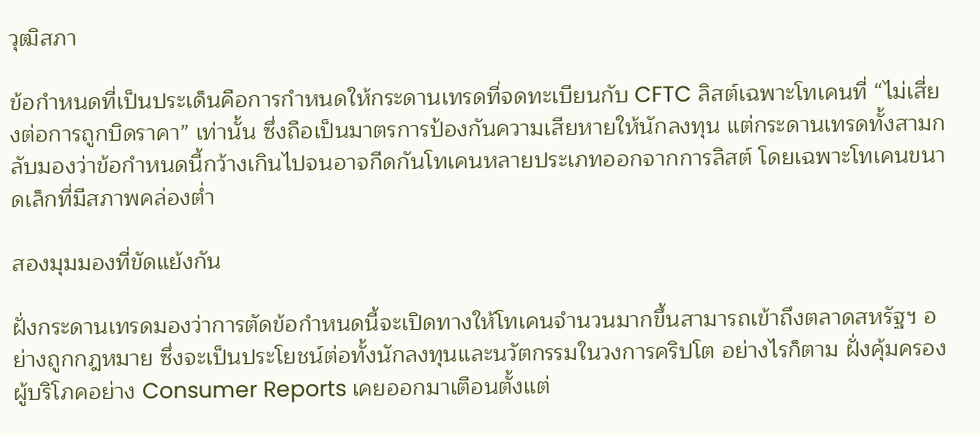วุฒิสภา

ข้อกำหนดที่เป็นประเด็นคือการกำหนดให้กระดานเทรดที่จดทะเบียนกับ CFTC ลิสต์เฉพาะโทเคนที่ “ไม่เสี่ยงต่อการถูกบิดราคา” เท่านั้น ซึ่งถือเป็นมาตรการป้องกันความเสียหายให้นักลงทุน แต่กระดานเทรดทั้งสามกลับมองว่าข้อกำหนดนี้กว้างเกินไปจนอาจกีดกันโทเคนหลายประเภทออกจากการลิสต์ โดยเฉพาะโทเคนขนาดเล็กที่มีสภาพคล่องต่ำ

สองมุมมองที่ขัดแย้งกัน

ฝั่งกระดานเทรดมองว่าการตัดข้อกำหนดนี้จะเปิดทางให้โทเคนจำนวนมากขึ้นสามารถเข้าถึงตลาดสหรัฐฯ อย่างถูกกฎหมาย ซึ่งจะเป็นประโยชน์ต่อทั้งนักลงทุนและนวัตกรรมในวงการคริปโต อย่างไรก็ตาม ฝั่งคุ้มครองผู้บริโภคอย่าง Consumer Reports เคยออกมาเตือนตั้งแต่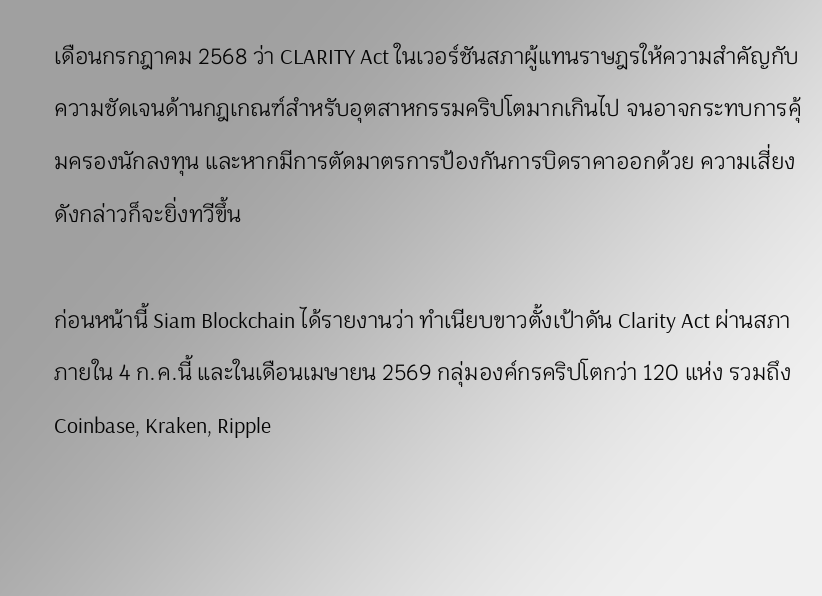เดือนกรกฎาคม 2568 ว่า CLARITY Act ในเวอร์ชันสภาผู้แทนราษฎรให้ความสำคัญกับความชัดเจนด้านกฎเกณฑ์สำหรับอุตสาหกรรมคริปโตมากเกินไป จนอาจกระทบการคุ้มครองนักลงทุน และหากมีการตัดมาตรการป้องกันการบิดราคาออกด้วย ความเสี่ยงดังกล่าวก็จะยิ่งทวีขึ้น

ก่อนหน้านี้ Siam Blockchain ได้รายงานว่า ทำเนียบขาวตั้งเป้าดัน Clarity Act ผ่านสภาภายใน 4 ก.ค.นี้ และในเดือนเมษายน 2569 กลุ่มองค์กรคริปโตกว่า 120 แห่ง รวมถึง Coinbase, Kraken, Ripple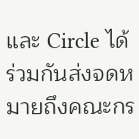และ Circle ได้ร่วมกันส่งจดหมายถึงคณะกร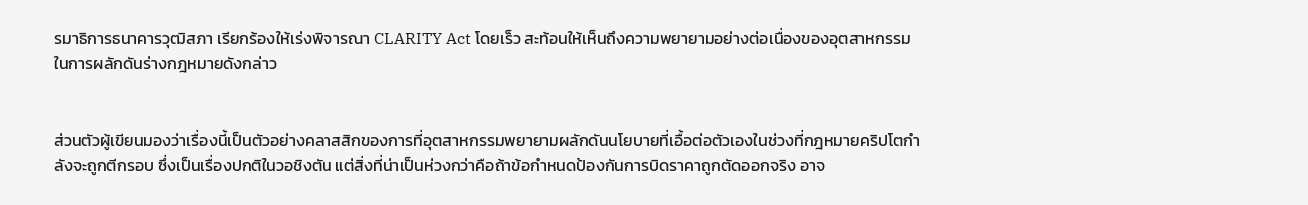รมาธิการธนาคารวุฒิสภา เรียกร้องให้เร่งพิจารณา CLARITY Act โดยเร็ว สะท้อนให้เห็นถึงความพยายามอย่างต่อเนื่องของอุตสาหกรรมในการผลักดันร่างกฎหมายดังกล่าว


ส่วนตัวผู้เขียนมองว่าเรื่องนี้เป็นตัวอย่างคลาสสิกของการที่อุตสาหกรรมพยายามผลักดันนโยบายที่เอื้อต่อตัวเองในช่วงที่กฎหมายคริปโตกำลังจะถูกตีกรอบ ซึ่งเป็นเรื่องปกติในวอชิงตัน แต่สิ่งที่น่าเป็นห่วงกว่าคือถ้าข้อกำหนดป้องกันการบิดราคาถูกตัดออกจริง อาจ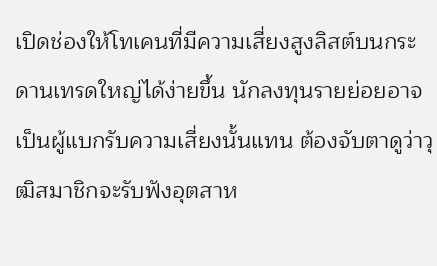เปิดช่องให้โทเคนที่มีความเสี่ยงสูงลิสต์บนกระดานเทรดใหญ่ได้ง่ายขึ้น นักลงทุนรายย่อยอาจเป็นผู้แบกรับความเสี่ยงนั้นแทน ต้องจับตาดูว่าวุฒิสมาชิกจะรับฟังอุตสาห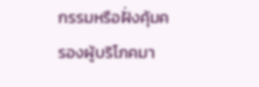กรรมหรือฝั่งคุ้มครองผู้บริโภคมา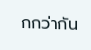กกว่ากัน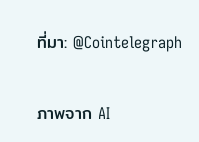ที่มา: @Cointelegraph

ภาพจาก AI